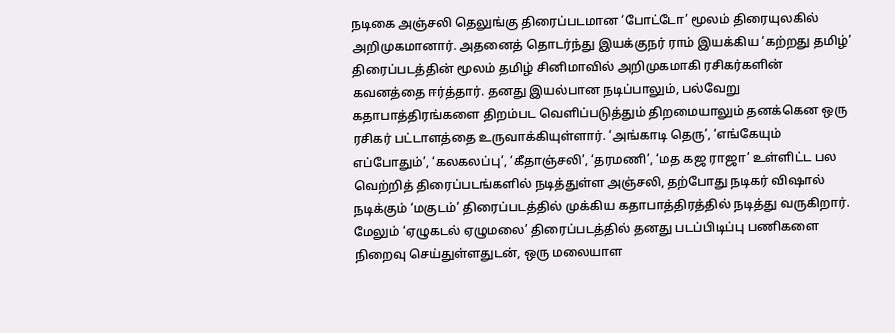நடிகை அஞ்சலி தெலுங்கு திரைப்படமான ‘போட்டோ’ மூலம் திரையுலகில் அறிமுகமானார். அதனைத் தொடர்ந்து இயக்குநர் ராம் இயக்கிய ‘கற்றது தமிழ்’ திரைப்படத்தின் மூலம் தமிழ் சினிமாவில் அறிமுகமாகி ரசிகர்களின் கவனத்தை ஈர்த்தார். தனது இயல்பான நடிப்பாலும், பல்வேறு கதாபாத்திரங்களை திறம்பட வெளிப்படுத்தும் திறமையாலும் தனக்கென ஒரு ரசிகர் பட்டாளத்தை உருவாக்கியுள்ளார். ‘அங்காடி தெரு’, ‘எங்கேயும் எப்போதும்’, ‘கலகலப்பு’, ‘கீதாஞ்சலி’, ‘தரமணி’, ‘மத கஜ ராஜா’ உள்ளிட்ட பல வெற்றித் திரைப்படங்களில் நடித்துள்ள அஞ்சலி, தற்போது நடிகர் விஷால் நடிக்கும் ‘மகுடம்’ திரைப்படத்தில் முக்கிய கதாபாத்திரத்தில் நடித்து வருகிறார். மேலும் ‘ஏழுகடல் ஏழுமலை’ திரைப்படத்தில் தனது படப்பிடிப்பு பணிகளை நிறைவு செய்துள்ளதுடன், ஒரு மலையாள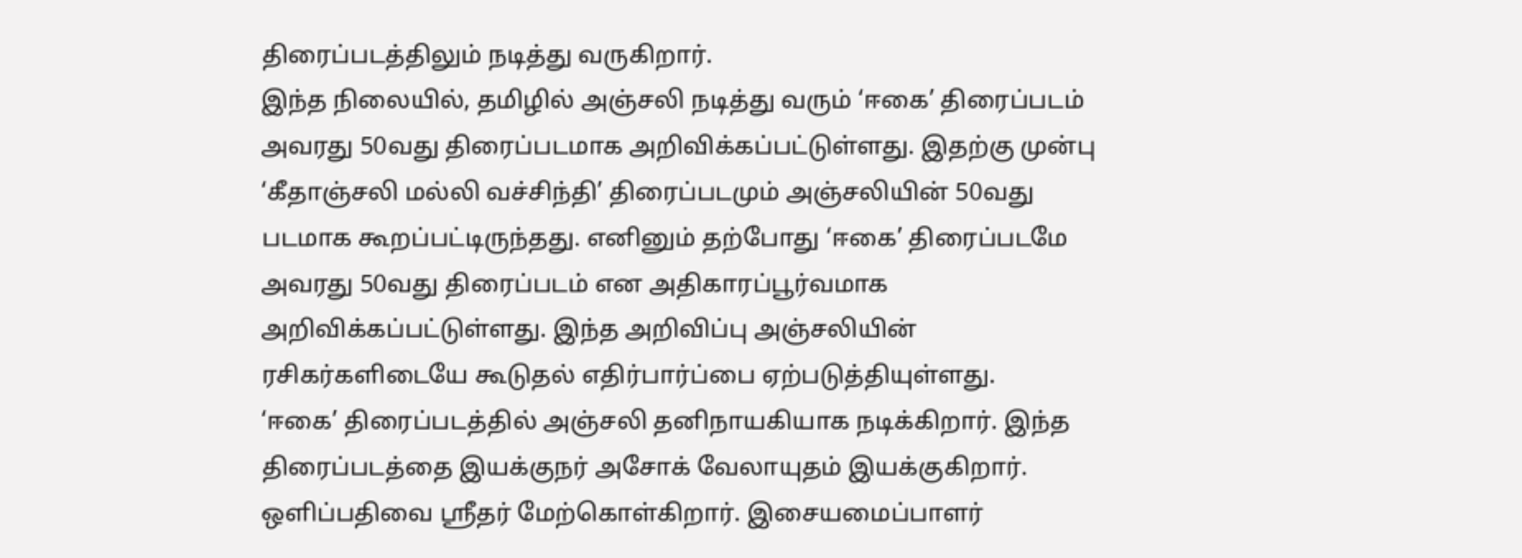திரைப்படத்திலும் நடித்து வருகிறார்.
இந்த நிலையில், தமிழில் அஞ்சலி நடித்து வரும் ‘ஈகை’ திரைப்படம் அவரது 50வது திரைப்படமாக அறிவிக்கப்பட்டுள்ளது. இதற்கு முன்பு ‘கீதாஞ்சலி மல்லி வச்சிந்தி’ திரைப்படமும் அஞ்சலியின் 50வது படமாக கூறப்பட்டிருந்தது. எனினும் தற்போது ‘ஈகை’ திரைப்படமே அவரது 50வது திரைப்படம் என அதிகாரப்பூர்வமாக அறிவிக்கப்பட்டுள்ளது. இந்த அறிவிப்பு அஞ்சலியின் ரசிகர்களிடையே கூடுதல் எதிர்பார்ப்பை ஏற்படுத்தியுள்ளது.
‘ஈகை’ திரைப்படத்தில் அஞ்சலி தனிநாயகியாக நடிக்கிறார். இந்த திரைப்படத்தை இயக்குநர் அசோக் வேலாயுதம் இயக்குகிறார். ஒளிப்பதிவை ஸ்ரீதர் மேற்கொள்கிறார். இசையமைப்பாளர்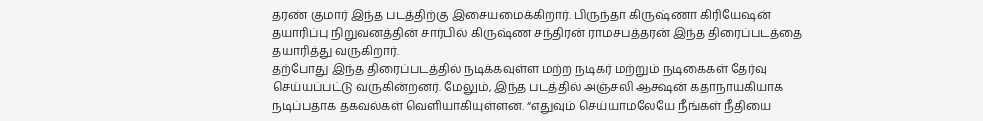தரண் குமார் இந்த படத்திற்கு இசையமைக்கிறார். பிருந்தா கிருஷ்ணா கிரியேஷன் தயாரிப்பு நிறுவனத்தின் சார்பில் கிருஷ்ண சந்திரன் ராமசபத்தரன் இந்த திரைப்படத்தை தயாரித்து வருகிறார்.
தற்போது இந்த திரைப்படத்தில் நடிக்கவுள்ள மற்ற நடிகர் மற்றும் நடிகைகள் தேர்வு செய்யப்பட்டு வருகின்றனர். மேலும், இந்த படத்தில் அஞ்சலி ஆக்ஷன் கதாநாயகியாக நடிப்பதாக தகவல்கள் வெளியாகியுள்ளன. “எதுவும் செய்யாமலேயே நீங்கள் நீதியை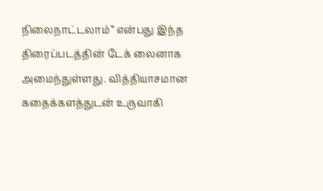நிலைநாட்டலாம்” என்பது இந்த திரைப்படத்தின் டேக் லைனாக அமைந்துள்ளது. வித்தியாசமான கதைக்களத்துடன் உருவாகி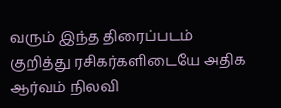வரும் இந்த திரைப்படம் குறித்து ரசிகர்களிடையே அதிக ஆர்வம் நிலவி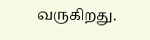வருகிறது.